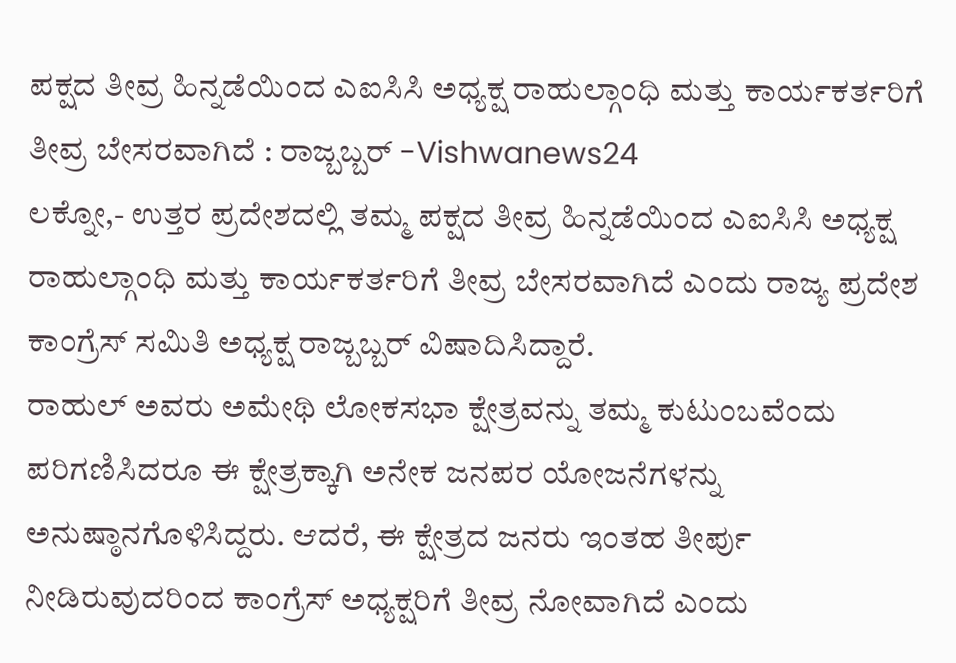ಪಕ್ಷದ ತೀವ್ರ ಹಿನ್ನಡೆಯಿಂದ ಎಐಸಿಸಿ ಅಧ್ಯಕ್ಷ ರಾಹುಲ್ಗಾಂಧಿ ಮತ್ತು ಕಾರ್ಯಕರ್ತರಿಗೆ ತೀವ್ರ ಬೇಸರವಾಗಿದೆ : ರಾಜ್ಬಬ್ಬರ್ -Vishwanews24
ಲಕ್ನೋ,- ಉತ್ತರ ಪ್ರದೇಶದಲ್ಲಿ ತಮ್ಮ ಪಕ್ಷದ ತೀವ್ರ ಹಿನ್ನಡೆಯಿಂದ ಎಐಸಿಸಿ ಅಧ್ಯಕ್ಷ ರಾಹುಲ್ಗಾಂಧಿ ಮತ್ತು ಕಾರ್ಯಕರ್ತರಿಗೆ ತೀವ್ರ ಬೇಸರವಾಗಿದೆ ಎಂದು ರಾಜ್ಯ ಪ್ರದೇಶ ಕಾಂಗ್ರೆಸ್ ಸಮಿತಿ ಅಧ್ಯಕ್ಷ ರಾಜ್ಬಬ್ಬರ್ ವಿಷಾದಿಸಿದ್ದಾರೆ.
ರಾಹುಲ್ ಅವರು ಅಮೇಥಿ ಲೋಕಸಭಾ ಕ್ಷೇತ್ರವನ್ನು ತಮ್ಮ ಕುಟುಂಬವೆಂದು ಪರಿಗಣಿಸಿದರೂ ಈ ಕ್ಷೇತ್ರಕ್ಕಾಗಿ ಅನೇಕ ಜನಪರ ಯೋಜನೆಗಳನ್ನು ಅನುಷ್ಠಾನಗೊಳಿಸಿದ್ದರು. ಆದರೆ, ಈ ಕ್ಷೇತ್ರದ ಜನರು ಇಂತಹ ತೀರ್ಪು ನೀಡಿರುವುದರಿಂದ ಕಾಂಗ್ರೆಸ್ ಅಧ್ಯಕ್ಷರಿಗೆ ತೀವ್ರ ನೋವಾಗಿದೆ ಎಂದು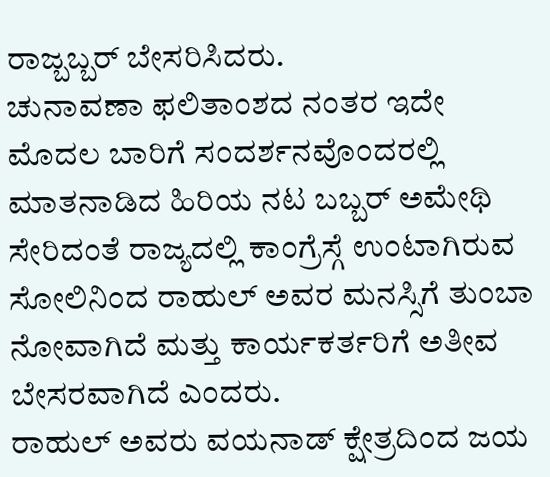ರಾಜ್ಬಬ್ಬರ್ ಬೇಸರಿಸಿದರು.
ಚುನಾವಣಾ ಫಲಿತಾಂಶದ ನಂತರ ಇದೇ ಮೊದಲ ಬಾರಿಗೆ ಸಂದರ್ಶನವೊಂದರಲ್ಲಿ ಮಾತನಾಡಿದ ಹಿರಿಯ ನಟ ಬಬ್ಬರ್ ಅಮೇಥಿ ಸೇರಿದಂತೆ ರಾಜ್ಯದಲ್ಲಿ ಕಾಂಗ್ರೆಸ್ಗೆ ಉಂಟಾಗಿರುವ ಸೋಲಿನಿಂದ ರಾಹುಲ್ ಅವರ ಮನಸ್ಸಿಗೆ ತುಂಬಾ ನೋವಾಗಿದೆ ಮತ್ತು ಕಾರ್ಯಕರ್ತರಿಗೆ ಅತೀವ ಬೇಸರವಾಗಿದೆ ಎಂದರು.
ರಾಹುಲ್ ಅವರು ವಯನಾಡ್ ಕ್ಷೇತ್ರದಿಂದ ಜಯ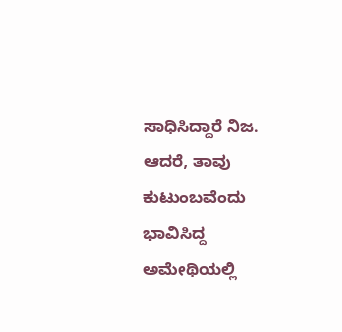ಸಾಧಿಸಿದ್ದಾರೆ ನಿಜ. ಆದರೆ, ತಾವು ಕುಟುಂಬವೆಂದು ಭಾವಿಸಿದ್ದ ಅಮೇಥಿಯಲ್ಲಿ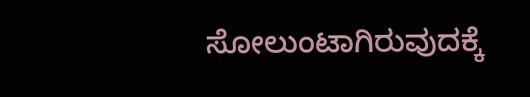ಸೋಲುಂಟಾಗಿರುವುದಕ್ಕೆ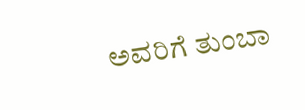ಅವರಿಗೆ ತುಂಬಾ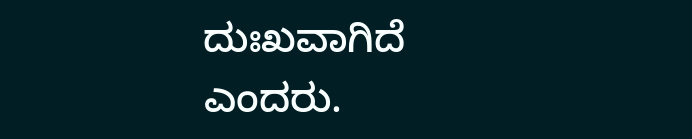ದುಃಖವಾಗಿದೆ ಎಂದರು.